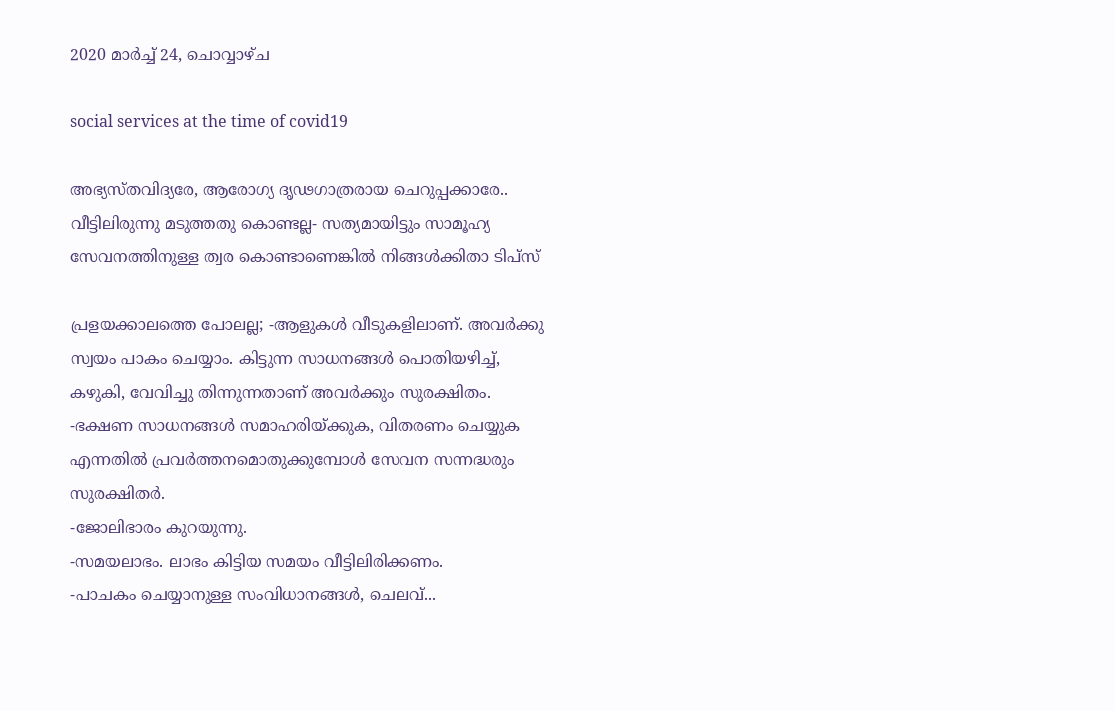2020 മാർച്ച് 24, ചൊവ്വാഴ്ച

social services at the time of covid19

അഭ്യസ്തവിദ്യരേ, ആരോഗ്യ ദൃഢഗാത്രരായ ചെറുപ്പക്കാരേ..
വീട്ടിലിരുന്നു മടുത്തതു കൊണ്ടല്ല- സത്യമായിട്ടും സാമൂഹ്യ സേവനത്തിനുള്ള ത്വര കൊണ്ടാണെങ്കിൽ നിങ്ങൾക്കിതാ ടിപ്സ്

പ്രളയക്കാലത്തെ പോലല്ല; -ആളുകൾ വീടുകളിലാണ്. അവർക്കു സ്വയം പാകം ചെയ്യാം. കിട്ടുന്ന സാധനങ്ങൾ പൊതിയഴിച്ച്, കഴുകി, വേവിച്ചു തിന്നുന്നതാണ് അവർക്കും സുരക്ഷിതം.
-ഭക്ഷണ സാധനങ്ങൾ സമാഹരിയ്ക്കുക, വിതരണം ചെയ്യുക എന്നതിൽ പ്രവർത്തനമൊതുക്കുമ്പോൾ സേവന സന്നദ്ധരും സുരക്ഷിതർ.
-ജോലിഭാരം കുറയുന്നു.
-സമയലാഭം. ലാഭം കിട്ടിയ സമയം വീട്ടിലിരിക്കണം.
-പാചകം ചെയ്യാനുള്ള സംവിധാനങ്ങൾ, ചെലവ്...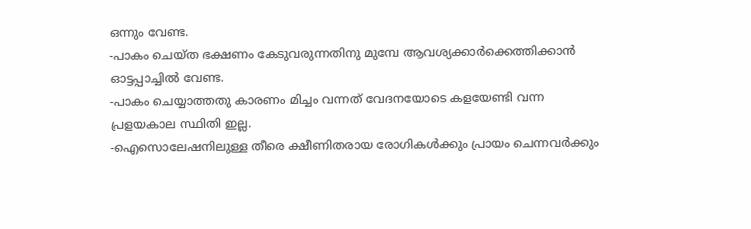ഒന്നും വേണ്ട.
-പാകം ചെയ്ത ഭക്ഷണം കേടുവരുന്നതിനു മുമ്പേ ആവശ്യക്കാർക്കെത്തിക്കാൻ ഓട്ടപ്പാച്ചിൽ വേണ്ട.
-പാകം ചെയ്യാത്തതു കാരണം മിച്ചം വന്നത് വേദനയോടെ കളയേണ്ടി വന്ന പ്രളയകാല സ്ഥിതി ഇല്ല.
-ഐസൊലേഷനിലുള്ള തീരെ ക്ഷീണിതരായ രോഗികൾക്കും പ്രായം ചെന്നവർക്കും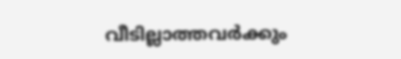വീടില്ലാത്തവർക്കും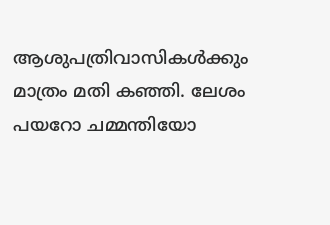ആശുപത്രിവാസികൾക്കും മാത്രം മതി കഞ്ഞി. ലേശം പയറോ ചമ്മന്തിയോ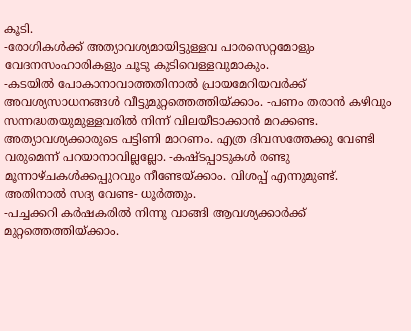കൂടി.
-രോഗികൾക്ക് അത്യാവശ്യമായിട്ടുള്ളവ പാരസെറ്റമോളും വേദനസംഹാരികളും ചൂടു കുടിവെള്ളവുമാകും.
-കടയിൽ പോകാനാവാത്തതിനാൽ പ്രായമേറിയവർക്ക് അവശ്യസാധനങ്ങൾ വീട്ടുമുറ്റത്തെത്തിയ്ക്കാം. -പണം തരാൻ കഴിവും സന്നദ്ധതയുമുള്ളവരിൽ നിന്ന് വിലയീടാക്കാൻ മറക്കണ്ട. അത്യാവശ്യക്കാരുടെ പട്ടിണി മാറണം. എത്ര ദിവസത്തേക്കു വേണ്ടി വരുമെന്ന് പറയാനാവില്ലല്ലോ. -കഷ്ടപ്പാടുകൾ രണ്ടു മൂന്നാഴ്ചകൾക്കപ്പുറവും നീണ്ടേയ്ക്കാം. വിശപ്പ് എന്നുമുണ്ട്. അതിനാൽ സദ്യ വേണ്ട- ധൂർത്തും.
-പച്ചക്കറി കർഷകരിൽ നിന്നു വാങ്ങി ആവശ്യക്കാർക്ക് മുറ്റത്തെത്തിയ്ക്കാം.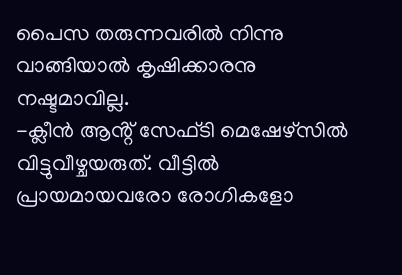പൈസ തരുന്നവരിൽ നിന്നു വാങ്ങിയാൽ കൃഷിക്കാരനു നഷ്ടമാവില്ല.
-ക്ലീൻ ആൻ്റ് സേഫ്ടി മെഷേഴ്സിൽ വിട്ടുവീഴ്ചയരുത്. വീട്ടിൽ പ്രായമായവരോ രോഗികളോ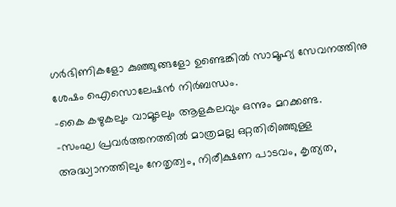ഗർഭിണികളോ കുഞ്ഞുങ്ങളോ ഉണ്ടെങ്കിൽ സാമൂഹ്യ സേവനത്തിനു ശേഷം ഐസൊലേഷൻ നിർബന്ധം.
-കൈ കഴുകലും വാമൂടലും ആളകലവും ഒന്നും മറക്കണ്ട.
-സംഘ പ്രവർത്തനത്തിൽ മാത്രമല്ല ഒറ്റതിരിഞ്ഞുള്ള അദ്ധ്വാനത്തിലും നേതൃത്വം, നിരീക്ഷണ പാടവം, കൃത്യത,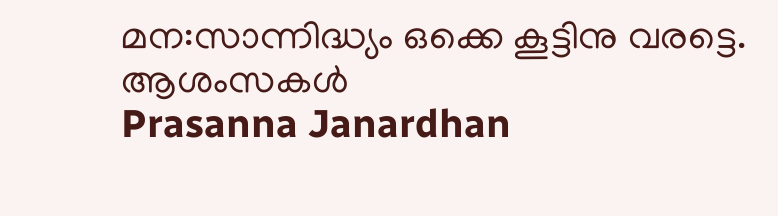മന:സാന്നിദ്ധ്യം ഒക്കെ കൂട്ടിനു വരട്ടെ.
ആശംസകൾ
Prasanna Janardhan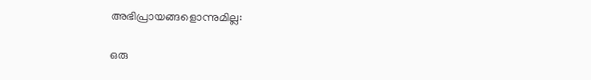അഭിപ്രായങ്ങളൊന്നുമില്ല:

ഒരു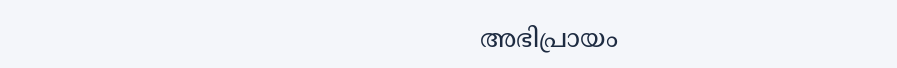അഭിപ്രായം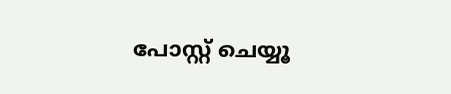പോസ്റ്റ് ചെയ്യൂ